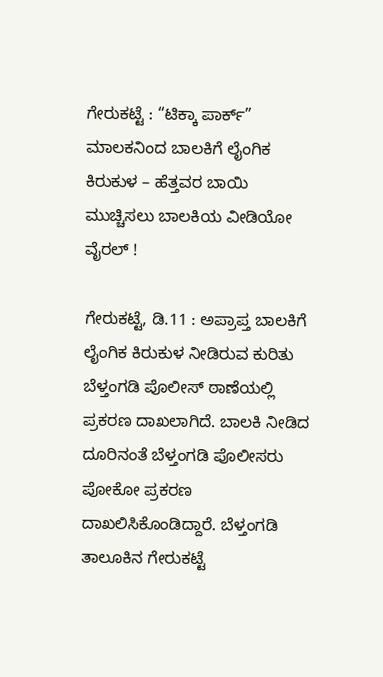ಗೇರುಕಟ್ಟೆ : “ಟಿಕ್ಕಾ ಪಾರ್ಕ್” ಮಾಲಕನಿಂದ ಬಾಲಕಿಗೆ ಲೈಂಗಿಕ ಕಿರುಕುಳ – ಹೆತ್ತವರ ಬಾಯಿ ಮುಚ್ಚಿಸಲು ಬಾಲಕಿಯ ವೀಡಿಯೋ ವೈರಲ್ !

ಗೇರುಕಟ್ಟೆ, ಡಿ.11 : ಅಪ್ರಾಪ್ತ ಬಾಲಕಿಗೆ ಲೈಂಗಿಕ ಕಿರುಕುಳ ನೀಡಿರುವ ಕುರಿತು ಬೆಳ್ತಂಗಡಿ ಪೊಲೀಸ್ ಠಾಣೆಯಲ್ಲಿ ಪ್ರಕರಣ ದಾಖಲಾಗಿದೆ. ಬಾಲಕಿ ನೀಡಿದ ದೂರಿನಂತೆ ಬೆಳ್ತಂಗಡಿ ಪೊಲೀಸರು ಪೋಕೋ ಪ್ರಕರಣ ದಾಖಲಿಸಿಕೊಂಡಿದ್ದಾರೆ. ಬೆಳ್ತಂಗಡಿ ತಾಲೂಕಿನ ಗೇರುಕಟ್ಟೆ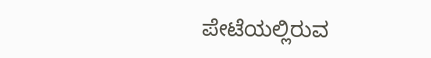ಪೇಟೆಯಲ್ಲಿರುವ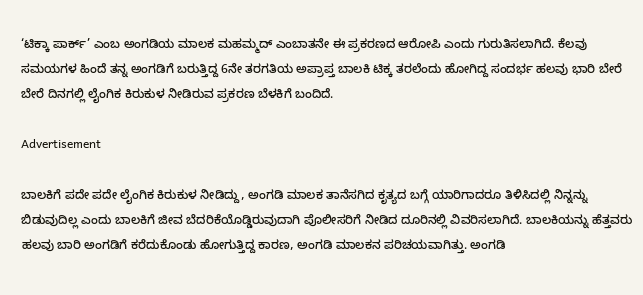‘ಟಿಕ್ಕಾ ಪಾರ್ಕ್’ ಎಂಬ ಅಂಗಡಿಯ ಮಾಲಕ ಮಹಮ್ಮದ್ ಎಂಬಾತನೇ ಈ ಪ್ರಕರಣದ ಆರೋಪಿ ಎಂದು ಗುರುತಿಸಲಾಗಿದೆ. ಕೆಲವು ಸಮಯಗಳ ಹಿಂದೆ ತನ್ನ ಅಂಗಡಿಗೆ ಬರುತ್ತಿದ್ದ 6ನೇ ತರಗತಿಯ ಅಪ್ರಾಪ್ತ ಬಾಲಕಿ ಟಿಕ್ಕ ತರಲೆಂದು ಹೋಗಿದ್ದ ಸಂದರ್ಭ ಹಲವು ಭಾರಿ ಬೇರೆ ಬೇರೆ ದಿನಗಲ್ಲಿ ಲೈಂಗಿಕ ಕಿರುಕುಳ ನೀಡಿರುವ ಪ್ರಕರಣ ಬೆಳಕಿಗೆ ಬಂದಿದೆ.

Advertisement

ಬಾಲಕಿಗೆ ಪದೇ ಪದೇ ಲೈಂಗಿಕ ಕಿರುಕುಳ ನೀಡಿದ್ದು, ಅಂಗಡಿ ಮಾಲಕ ತಾನೆಸಗಿದ ಕೃತ್ಯದ ಬಗ್ಗೆ ಯಾರಿಗಾದರೂ ತಿಳಿಸಿದಲ್ಲಿ ನಿನ್ನನ್ನು ಬಿಡುವುದಿಲ್ಲ ಎಂದು ಬಾಲಕಿಗೆ ಜೀವ ಬೆದರಿಕೆಯೊಡ್ಡಿರುವುದಾಗಿ ಪೊಲೀಸರಿಗೆ ನೀಡಿದ ದೂರಿನಲ್ಲಿ ವಿವರಿಸಲಾಗಿದೆ. ಬಾಲಕಿಯನ್ನು ಹೆತ್ತವರು ಹಲವು ಬಾರಿ ಅಂಗಡಿಗೆ ಕರೆದುಕೊಂಡು ಹೋಗುತ್ತಿದ್ದ ಕಾರಣ, ಅಂಗಡಿ ಮಾಲಕನ ಪರಿಚಯವಾಗಿತ್ತು. ಅಂಗಡಿ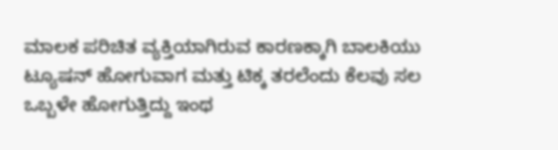ಮಾಲಕ ಪರಿಚಿತ ವ್ಯಕ್ತಿಯಾಗಿರುವ ಕಾರಣಕ್ಕಾಗಿ ಬಾಲಕಿಯು ಟ್ಯೂಷನ್ ಹೋಗುವಾಗ ಮತ್ತು ಟಿಕ್ಕ ತರಲೆಂದು ಕೆಲವು ಸಲ ಒಬ್ಬಳೇ ಹೋಗುತ್ತಿದ್ದು ಇಂಥ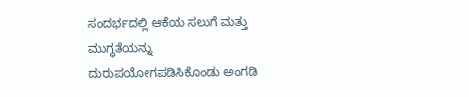ಸಂದರ್ಭದಲ್ಲಿ ಆಕೆಯ ಸಲುಗೆ ಮತ್ತು ಮುಗ್ಧತೆಯನ್ನು ದುರುಪಯೋಗಪಡಿಸಿಕೊಂಡು ಅಂಗಡಿ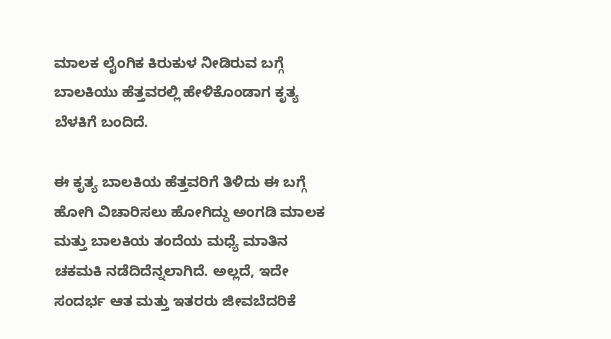ಮಾಲಕ ಲೈಂಗಿಕ ಕಿರುಕುಳ ನೀಡಿರುವ ಬಗ್ಗೆ ಬಾಲಕಿಯು ಹೆತ್ತವರಲ್ಲಿ ಹೇಳಿಕೊಂಡಾಗ ಕೃತ್ಯ ಬೆಳಕಿಗೆ ಬಂದಿದೆ.

ಈ ಕೃತ್ಯ ಬಾಲಕಿಯ ಹೆತ್ತವರಿಗೆ ತಿಳಿದು ಈ ಬಗ್ಗೆ ಹೋಗಿ ವಿಚಾರಿಸಲು ಹೋಗಿದ್ದು ಅಂಗಡಿ ಮಾಲಕ ಮತ್ತು ಬಾಲಕಿಯ ತಂದೆಯ ಮಧ್ಯೆ ಮಾತಿನ ಚಕಮಕಿ ನಡೆದಿದೆನ್ನಲಾಗಿದೆ. ಅಲ್ಲದೆ, ಇದೇ ಸಂದರ್ಭ ಆತ ಮತ್ತು ಇತರರು ಜೀವಬೆದರಿಕೆ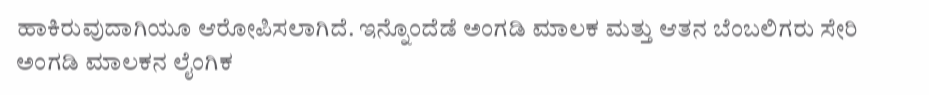ಹಾಕಿರುವುದಾಗಿಯೂ ಆರೋಪಿಸಲಾಗಿದೆ. ಇನ್ನೊಂದೆಡೆ ಅಂಗಡಿ ಮಾಲಕ ಮತ್ತು ಆತನ ಬೆಂಬಲಿಗರು ಸೇರಿ ಅಂಗಡಿ ಮಾಲಕನ ಲೈಂಗಿಕ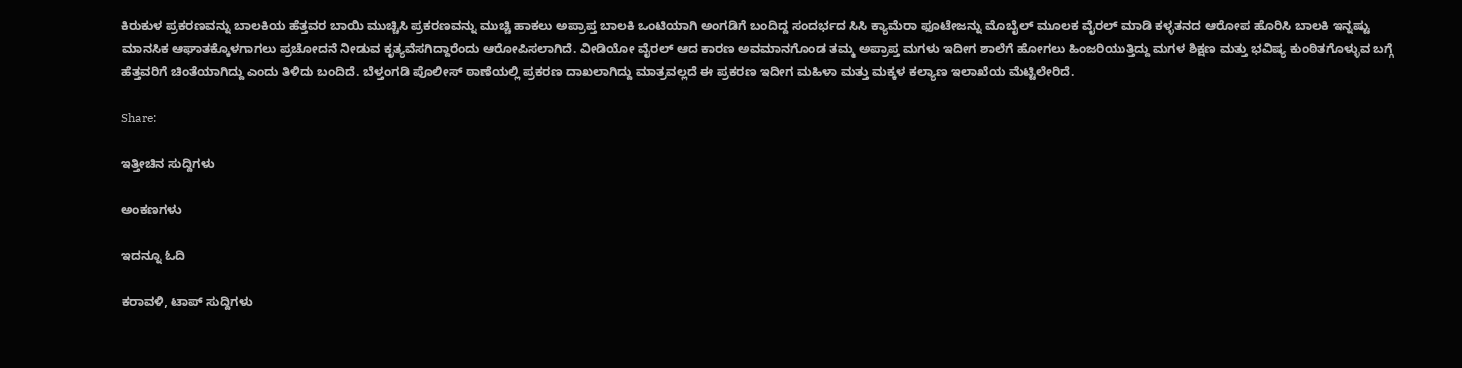ಕಿರುಕುಳ ಪ್ರಕರಣವನ್ನು ಬಾಲಕಿಯ ಹೆತ್ತವರ ಬಾಯಿ ಮುಚ್ಚಿಸಿ ಪ್ರಕರಣವನ್ನು ಮುಚ್ಚಿ ಹಾಕಲು ಅಪ್ರಾಪ್ತ ಬಾಲಕಿ ಒಂಟಿಯಾಗಿ ಅಂಗಡಿಗೆ ಬಂದಿದ್ದ ಸಂದರ್ಭದ ಸಿಸಿ ಕ್ಯಾಮೆರಾ ಫೂಟೇಜನ್ನು ಮೊಬೈಲ್ ಮೂಲಕ ವೈರಲ್ ಮಾಡಿ ಕಳ್ಳತನದ ಆರೋಪ ಹೊರಿಸಿ ಬಾಲಕಿ ಇನ್ನಷ್ಟು ಮಾನಸಿಕ ಆಘಾತಕ್ಕೊಳಗಾಗಲು ಪ್ರಚೋದನೆ ನೀಡುವ ಕೃತ್ಯವೆಸಗಿದ್ದಾರೆಂದು ಆರೋಪಿಸಲಾಗಿದೆ. ವೀಡಿಯೋ ವೈರಲ್ ಆದ ಕಾರಣ ಅವಮಾನಗೊಂಡ ತಮ್ಮ ಅಪ್ರಾಪ್ತ ಮಗಳು ಇದೀಗ ಶಾಲೆಗೆ ಹೋಗಲು ಹಿಂಜರಿಯುತ್ತಿದ್ದು ಮಗಳ ಶಿಕ್ಷಣ ಮತ್ತು ಭವಿಷ್ಯ ಕುಂಠಿತಗೊಳ್ಳುವ ಬಗ್ಗೆ ಹೆತ್ತವರಿಗೆ ಚಿಂತೆಯಾಗಿದ್ದು ಎಂದು ತಿಳಿದು ಬಂದಿದೆ. ಬೆಳ್ತಂಗಡಿ ಪೊಲೀಸ್ ಠಾಣೆಯಲ್ಲಿ ಪ್ರಕರಣ ದಾಖಲಾಗಿದ್ದು ಮಾತ್ರವಲ್ಲದೆ ಈ ಪ್ರಕರಣ ಇದೀಗ ಮಹಿಳಾ ಮತ್ತು ಮಕ್ಕಳ ಕಲ್ಯಾಣ ಇಲಾಖೆಯ ಮೆಟ್ಟಿಲೇರಿದೆ.

Share:

ಇತ್ತೀಚಿನ ಸುದ್ದಿಗಳು

ಅಂಕಣಗಳು

ಇದನ್ನೂ ಓದಿ

ಕರಾವಳಿ, ಟಾಪ್ ಸುದ್ದಿಗಳು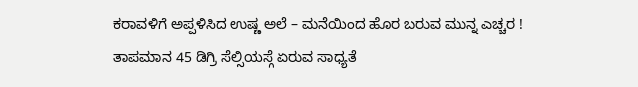ಕರಾವಳಿಗೆ ಅಪ್ಪಳಿಸಿದ ಉಷ್ಣ ಅಲೆ – ಮನೆಯಿಂದ ಹೊರ ಬರುವ ಮುನ್ನ ಎಚ್ಚರ ! ತಾಪಮಾನ 45 ಡಿಗ್ರಿ ಸೆಲ್ಸಿಯಸ್ಗೆ ಏರುವ ಸಾಧ್ಯತೆ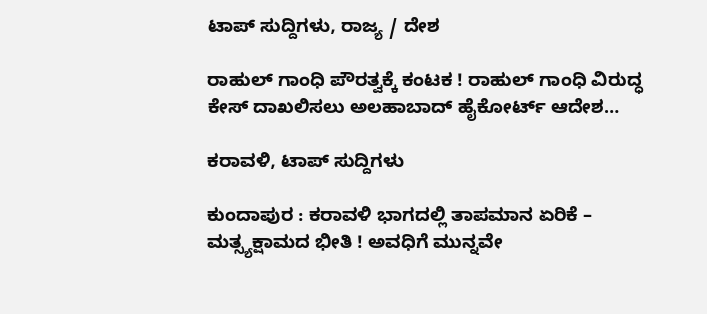ಟಾಪ್ ಸುದ್ದಿಗಳು, ರಾಜ್ಯ / ದೇಶ

ರಾಹುಲ್ ಗಾಂಧಿ ಪೌರತ್ವಕ್ಕೆ ಕಂಟಕ ! ರಾಹುಲ್ ಗಾಂಧಿ ವಿರುದ್ಧ ಕೇಸ್ ದಾಖಲಿಸಲು ಅಲಹಾಬಾದ್ ಹೈಕೋರ್ಟ್ ಆದೇಶ…

ಕರಾವಳಿ, ಟಾಪ್ ಸುದ್ದಿಗಳು

ಕುಂದಾಪುರ : ಕರಾವಳಿ ಭಾಗದಲ್ಲಿ ತಾಪಮಾನ ಏರಿಕೆ – ಮತ್ಸ್ಯಕ್ಷಾಮದ ಭೀತಿ ! ಅವಧಿಗೆ ಮುನ್ನವೇ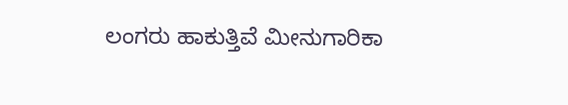ಲಂಗರು ಹಾಕುತ್ತಿವೆ ಮೀನುಗಾರಿಕಾ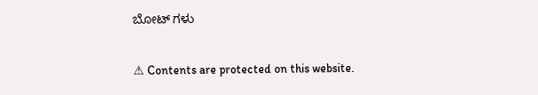ಬೋಟ್ ಗಳು

⚠ Contents are protected on this website.